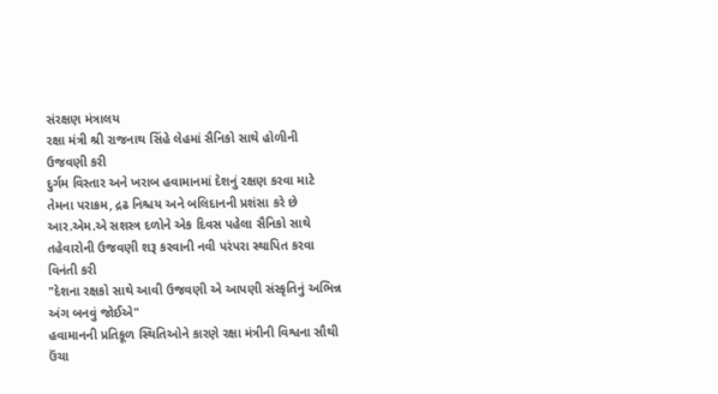સંરક્ષણ મંત્રાલય
રક્ષા મંત્રી શ્રી રાજનાથ સિંહે લેહમાં સૈનિકો સાથે હોળીની ઉજવણી કરી
દુર્ગમ વિસ્તાર અને ખરાબ હવામાનમાં દેશનું રક્ષણ કરવા માટે તેમના પરાક્રમ, દ્રઢ નિશ્ચય અને બલિદાનની પ્રશંસા કરે છે
આર.એમ.એ સશસ્ત્ર દળોને એક દિવસ પહેલા સૈનિકો સાથે તહેવારોની ઉજવણી શરૂ કરવાની નવી પરંપરા સ્થાપિત કરવા વિનંતી કરી
"દેશના રક્ષકો સાથે આવી ઉજવણી એ આપણી સંસ્કૃતિનું અભિન્ન અંગ બનવું જોઈએ"
હવામાનની પ્રતિકૂળ સ્થિતિઓને કારણે રક્ષા મંત્રીની વિશ્વના સૌથી ઉંચા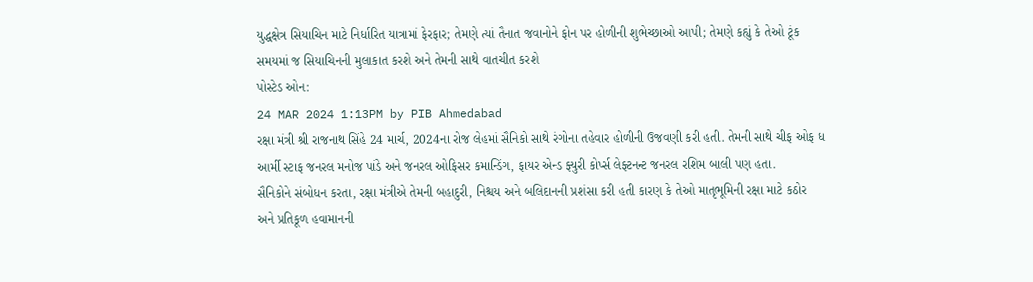યુદ્ધક્ષેત્ર સિયાચિન માટે નિર્ધારિત યાત્રામાં ફેરફાર; તેમણે ત્યાં તૈનાત જવાનોને ફોન પર હોળીની શુભેચ્છાઓ આપી; તેમણે કહ્યું કે તેઓ ટૂંક સમયમાં જ સિયાચિનની મુલાકાત કરશે અને તેમની સાથે વાતચીત કરશે
પોસ્ટેડ ઓન:
24 MAR 2024 1:13PM by PIB Ahmedabad
રક્ષા મંત્રી શ્રી રાજનાથ સિંહે 24 માર્ચ, 2024ના રોજ લેહમાં સૈનિકો સાથે રંગોના તહેવાર હોળીની ઉજવણી કરી હતી. તેમની સાથે ચીફ ઓફ ધ આર્મી સ્ટાફ જનરલ મનોજ પાંડે અને જનરલ ઓફિસર કમાન્ડિંગ, ફાયર એન્ડ ફ્યુરી કોર્પ્સ લેફ્ટનન્ટ જનરલ રશિમ બાલી પણ હતા.
સૈનિકોને સંબોધન કરતા, રક્ષા મંત્રીએ તેમની બહાદુરી, નિશ્ચય અને બલિદાનની પ્રશંસા કરી હતી કારણ કે તેઓ માતૃભૂમિની રક્ષા માટે કઠોર અને પ્રતિકૂળ હવામાનની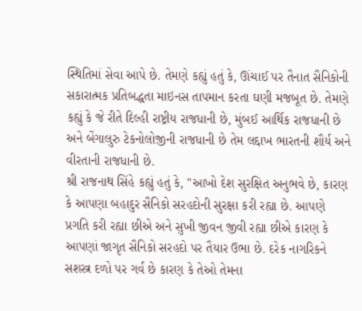સ્થિતિમાં સેવા આપે છે. તેમણે કહ્યું હતું કે, ઊંચાઈ પર તૈનાત સૈનિકોની સકારાત્મક પ્રતિબદ્ધતા માઇનસ તાપમાન કરતા ઘણી મજબૂત છે. તેમણે કહ્યું કે જે રીતે દિલ્હી રાષ્ટ્રીય રાજધાની છે, મુંબઈ આર્થિક રાજધાની છે અને બેંગાલુરુ ટેકનોલોજીની રાજધાની છે તેમ લદ્દાખ ભારતની શૌર્ય અને વીરતાની રાજધાની છે.
શ્રી રાજનાથ સિંહે કહ્યું હતું કે, "આખો દેશ સુરક્ષિત અનુભવે છે, કારણ કે આપણા બહાદુર સૈનિકો સરહદોની સુરક્ષા કરી રહ્યા છે. આપણે પ્રગતિ કરી રહ્યા છીએ અને સુખી જીવન જીવી રહ્યા છીએ કારણ કે આપણાં જાગૃત સૈનિકો સરહદો પર તૈયાર ઉભા છે. દરેક નાગરિકને સશસ્ત્ર દળો પર ગર્વ છે કારણ કે તેઓ તેમના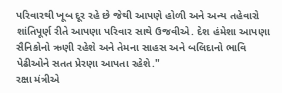પરિવારથી ખૂબ દૂર રહે છે જેથી આપણે હોળી અને અન્ય તહેવારો શાંતિપૂર્ણ રીતે આપણા પરિવાર સાથે ઉજવીએ. દેશ હંમેશા આપણા સૈનિકોનો ઋણી રહેશે અને તેમના સાહસ અને બલિદાનો ભાવિ પેઢીઓને સતત પ્રેરણા આપતા રહેશે."
રક્ષા મંત્રીએ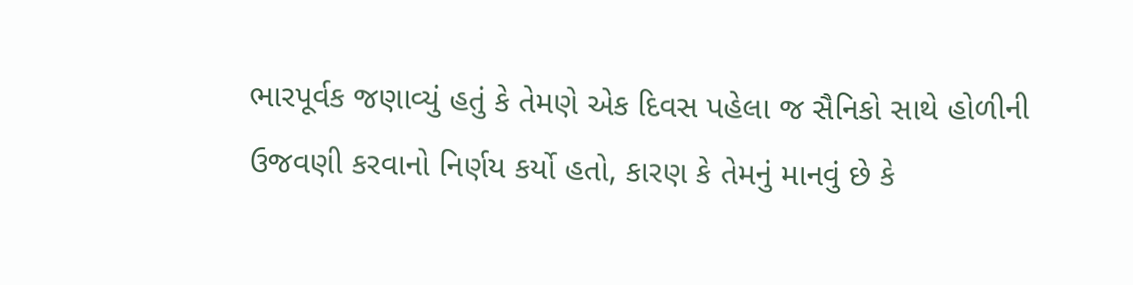ભારપૂર્વક જણાવ્યું હતું કે તેમણે એક દિવસ પહેલા જ સૈનિકો સાથે હોળીની ઉજવણી કરવાનો નિર્ણય કર્યો હતો, કારણ કે તેમનું માનવું છે કે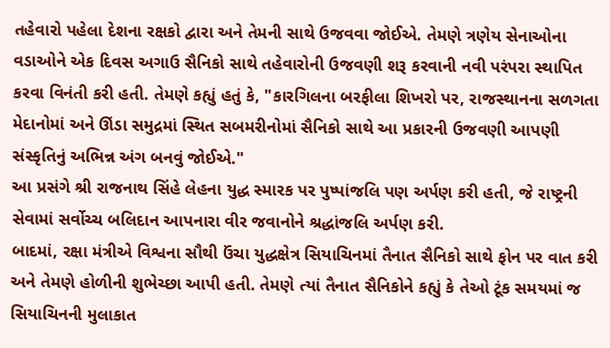તહેવારો પહેલા દેશના રક્ષકો દ્વારા અને તેમની સાથે ઉજવવા જોઈએ. તેમણે ત્રણેય સેનાઓના વડાઓને એક દિવસ અગાઉ સૈનિકો સાથે તહેવારોની ઉજવણી શરૂ કરવાની નવી પરંપરા સ્થાપિત કરવા વિનંતી કરી હતી. તેમણે કહ્યું હતું કે, "કારગિલના બરફીલા શિખરો પર, રાજસ્થાનના સળગતા મેદાનોમાં અને ઊંડા સમુદ્રમાં સ્થિત સબમરીનોમાં સૈનિકો સાથે આ પ્રકારની ઉજવણી આપણી સંસ્કૃતિનું અભિન્ન અંગ બનવું જોઈએ."
આ પ્રસંગે શ્રી રાજનાથ સિંહે લેહના યુદ્ધ સ્મારક પર પુષ્પાંજલિ પણ અર્પણ કરી હતી, જે રાષ્ટ્રની સેવામાં સર્વોચ્ચ બલિદાન આપનારા વીર જવાનોને શ્રદ્ધાંજલિ અર્પણ કરી.
બાદમાં, રક્ષા મંત્રીએ વિશ્વના સૌથી ઉંચા યુદ્ધક્ષેત્ર સિયાચિનમાં તૈનાત સૈનિકો સાથે ફોન પર વાત કરી અને તેમણે હોળીની શુભેચ્છા આપી હતી. તેમણે ત્યાં તૈનાત સૈનિકોને કહ્યું કે તેઓ ટૂંક સમયમાં જ સિયાચિનની મુલાકાત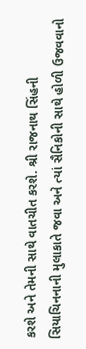કરશે અને તેમની સાથે વાતચીત કરશે. શ્રી રાજનાથ સિંહની સિયાચિનનાની મુલાકાતે જવા અને ત્યાં સૈનિકોની સાથે હોળી ઉજવવાનો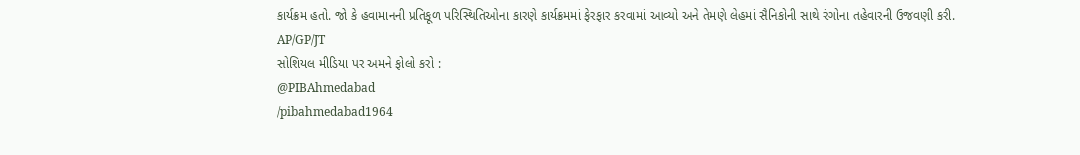કાર્યક્રમ હતો. જો કે હવામાનની પ્રતિકૂળ પરિસ્થિતિઓના કારણે કાર્યક્રમમાં ફેરફાર કરવામાં આવ્યો અને તેમણે લેહમાં સૈનિકોની સાથે રંગોના તહેવારની ઉજવણી કરી.
AP/GP/JT
સોશિયલ મીડિયા પર અમને ફોલો કરો :
@PIBAhmedabad
/pibahmedabad1964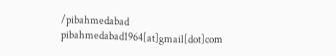/pibahmedabad
pibahmedabad1964[at]gmail[dot]com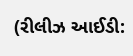(રીલીઝ આઈડી: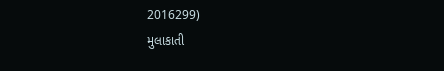2016299)
મુલાકાતી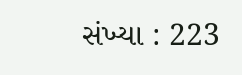સંખ્યા : 223